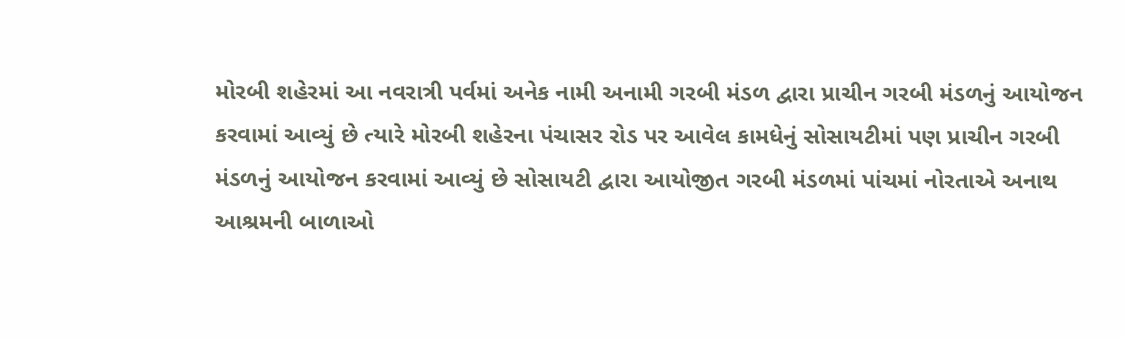મોરબી શહેરમાં આ નવરાત્રી પર્વમાં અનેક નામી અનામી ગરબી મંડળ દ્વારા પ્રાચીન ગરબી મંડળનું આયોજન કરવામાં આવ્યું છે ત્યારે મોરબી શહેરના પંચાસર રોડ પર આવેલ કામધેનું સોસાયટીમાં પણ પ્રાચીન ગરબી મંડળનું આયોજન કરવામાં આવ્યું છે સોસાયટી દ્વારા આયોજીત ગરબી મંડળમાં પાંચમાં નોરતાએ અનાથ આશ્રમની બાળાઓ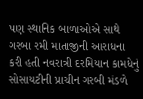પણ સ્થાનિક બાળાઓએ સાથે ગરબા રમી માતાજીની આરાધના કરી હતી નવરાત્રી દરમિયાન કામધેનું સોસાયટીની પ્રાચીન ગરબી મંડળે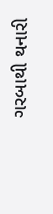ગરબાથી થનારી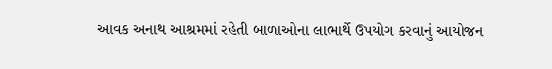આવક અનાથ આશ્રમમાં રહેતી બાળાઓના લાભાર્થે ઉપયોગ કરવાનું આયોજન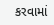કરવામાં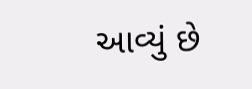આવ્યું છે